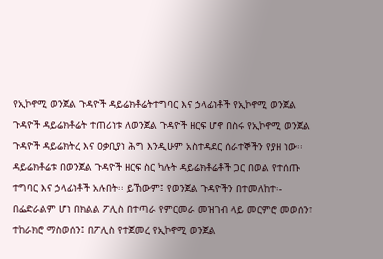የኢኮኖሚ ወንጀል ጉዳዮች ዳይሬክቶሬትተግባር እና ኃላፊነቶች የኢኮኖሚ ወንጀል ጉዳዮች ዳይሬክቶሬት ተጠሪነቱ ለወንጀል ጉዳዮች ዘርፍ ሆኖ በስሩ የኢኮኖሚ ወንጀል ጉዳዮች ዳይሬክትረ እና ዐቃቢያነ ሕግ እንዲሁም አስተዳደር ሰራተኞችን የያዘ ነው፡፡ ዳይሬክቶሬቱ በወንጀል ጉዳዮች ዘርፍ ስር ካሉት ዳይሬክቶሬቶች ጋር በወል የተሰጡ ተግባር እና ኃላፊነቶች አሉበት፡፡ ይኸውም፤ የወንጀል ጉዳዮችን በተመለከተ፡- በፌድራልም ሆነ በክልል ፖሊስ በተጣራ የምርመራ መዝገብ ላይ መርምሮ መወሰን፣ ተከራክሮ ማስወሰን፤ በፖሊስ የተጀመረ የኢኮኖሚ ወንጀል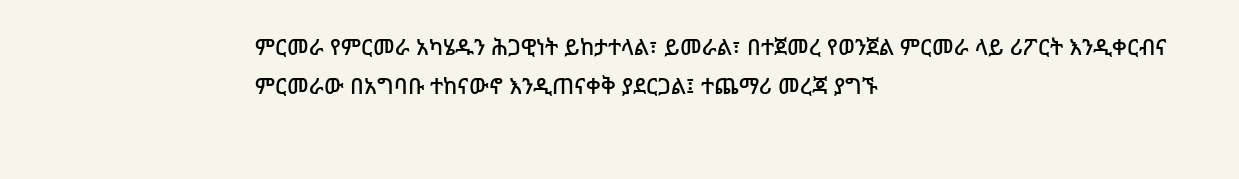ምርመራ የምርመራ አካሄዱን ሕጋዊነት ይከታተላል፣ ይመራል፣ በተጀመረ የወንጀል ምርመራ ላይ ሪፖርት እንዲቀርብና ምርመራው በአግባቡ ተከናውኖ እንዲጠናቀቅ ያደርጋል፤ ተጨማሪ መረጃ ያግኙ